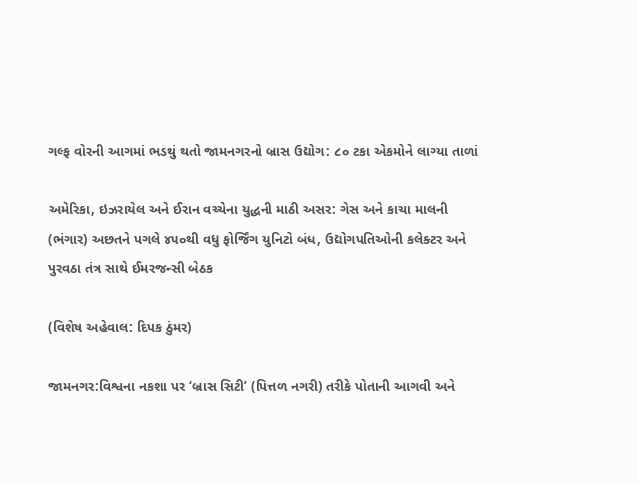ગલ્ફ વોરની આગમાં ભડથું થતો જામનગરનો બ્રાસ ઉદ્યોગ: ૮૦ ટકા એકમોને લાગ્યા તાળાં

અમેરિકા, ઇઝરાયેલ અને ઈરાન વચ્ચેના યુદ્ધની માઠી અસર: ગેસ અને કાચા માલની (ભંગાર) અછતને પગલે ૪૫૦થી વધુ ફોર્જિંગ યુનિટો બંધ, ઉદ્યોગપતિઓની કલેક્ટર અને પુરવઠા તંત્ર સાથે ઈમરજન્સી બેઠક

(વિશેષ અહેવાલ: દિપક ઠુંમર)

જામનગર:વિશ્વના નકશા પર ‘બ્રાસ સિટી’ (પિત્તળ નગરી) તરીકે પોતાની આગવી અને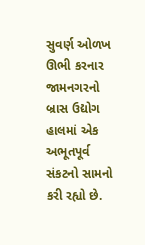સુવર્ણ ઓળખ ઊભી કરનાર જામનગરનો બ્રાસ ઉદ્યોગ હાલમાં એક અભૂતપૂર્વ સંકટનો સામનો કરી રહ્યો છે.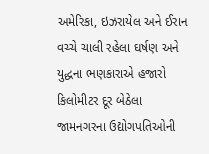અમેરિકા, ઇઝરાયેલ અને ઈરાન વચ્ચે ચાલી રહેલા ઘર્ષણ અને યુદ્ધના ભણકારાએ હજારો કિલોમીટર દૂર બેઠેલા જામનગરના ઉદ્યોગપતિઓની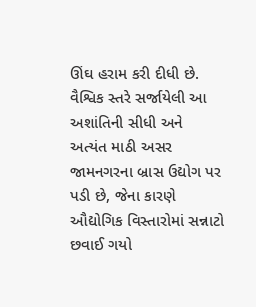ઊંઘ હરામ કરી દીધી છે. વૈશ્વિક સ્તરે સર્જાયેલી આ અશાંતિની સીધી અને અત્યંત માઠી અસર જામનગરના બ્રાસ ઉદ્યોગ પર પડી છે, જેના કારણે ઔદ્યોગિક વિસ્તારોમાં સન્નાટો છવાઈ ગયો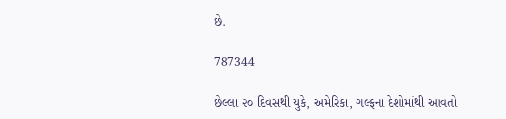છે.

787344

છેલ્લા ૨૦ દિવસથી યુકે, અમેરિકા, ગલ્ફના દેશોમાંથી આવતો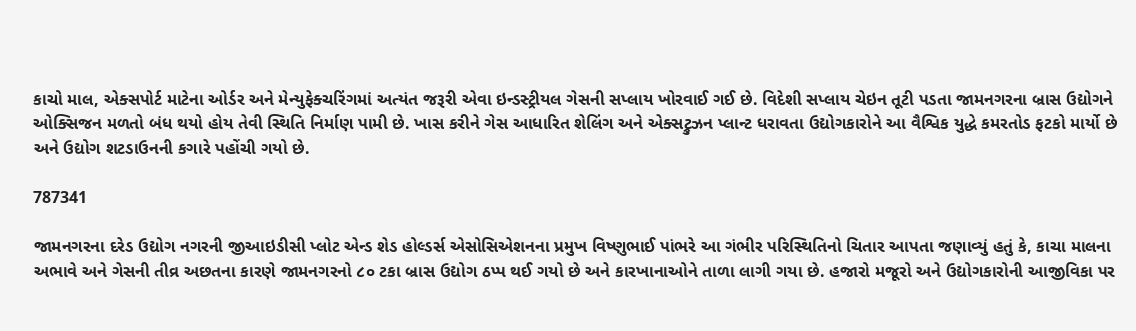કાચો માલ, એક્સપોર્ટ માટેના ઓર્ડર અને મેન્યુફેક્ચરિંગમાં અત્યંત જરૂરી એવા ઇન્ડસ્ટ્રીયલ ગેસની સપ્લાય ખોરવાઈ ગઈ છે. વિદેશી સપ્લાય ચેઇન તૂટી પડતા જામનગરના બ્રાસ ઉદ્યોગને ઓક્સિજન મળતો બંધ થયો હોય તેવી સ્થિતિ નિર્માણ પામી છે. ખાસ કરીને ગેસ આધારિત શેલિંગ અને એક્સટ્રુઝન પ્લાન્ટ ધરાવતા ઉદ્યોગકારોને આ વૈશ્વિક યુદ્ધે કમરતોડ ફટકો માર્યો છે અને ઉદ્યોગ શટડાઉનની કગારે પહોંચી ગયો છે.

787341

જામનગરના દરેડ ઉદ્યોગ નગરની જીઆઇડીસી પ્લોટ એન્ડ શેડ હોલ્ડર્સ એસોસિએશનના પ્રમુખ વિષ્ણુભાઈ પાંભરે આ ગંભીર પરિસ્થિતિનો ચિતાર આપતા જણાવ્યું હતું કે, કાચા માલના અભાવે અને ગેસની તીવ્ર અછતના કારણે જામનગરનો ૮૦ ટકા બ્રાસ ઉદ્યોગ ઠપ્પ થઈ ગયો છે અને કારખાનાઓને તાળા લાગી ગયા છે. હજારો મજૂરો અને ઉદ્યોગકારોની આજીવિકા પર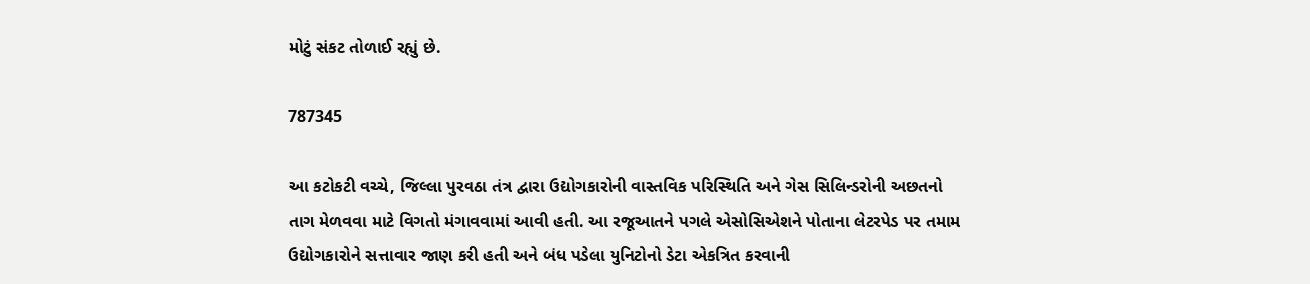મોટું સંકટ તોળાઈ રહ્યું છે.

787345

આ કટોકટી વચ્ચે, જિલ્લા પુરવઠા તંત્ર દ્વારા ઉદ્યોગકારોની વાસ્તવિક પરિસ્થિતિ અને ગેસ સિલિન્ડરોની અછતનો તાગ મેળવવા માટે વિગતો મંગાવવામાં આવી હતી. આ રજૂઆતને પગલે એસોસિએશને પોતાના લેટરપેડ પર તમામ ઉદ્યોગકારોને સત્તાવાર જાણ કરી હતી અને બંધ પડેલા યુનિટોનો ડેટા એકત્રિત કરવાની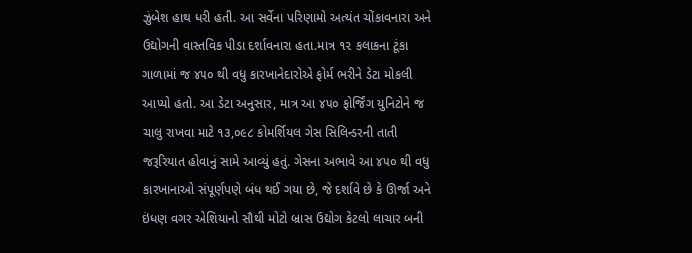ઝુંબેશ હાથ ધરી હતી. આ સર્વેના પરિણામો અત્યંત ચોંકાવનારા અને ઉદ્યોગની વાસ્તવિક પીડા દર્શાવનારા હતા.માત્ર ૧૨ કલાકના ટૂંકા ગાળામાં જ ૪૫૦ થી વધુ કારખાનેદારોએ ફોર્મ ભરીને ડેટા મોકલી આપ્યો હતો. આ ડેટા અનુસાર, માત્ર આ ૪૫૦ ફોર્જિંગ યુનિટોને જ ચાલુ રાખવા માટે ૧૩,૦૯૮ કોમર્શિયલ ગેસ સિલિન્ડરની તાતી જરૂરિયાત હોવાનું સામે આવ્યું હતું. ગેસના અભાવે આ ૪૫૦ થી વધુ કારખાનાઓ સંપૂર્ણપણે બંધ થઈ ગયા છે, જે દર્શાવે છે કે ઊર્જા અને ઇંધણ વગર એશિયાનો સૌથી મોટો બ્રાસ ઉદ્યોગ કેટલો લાચાર બની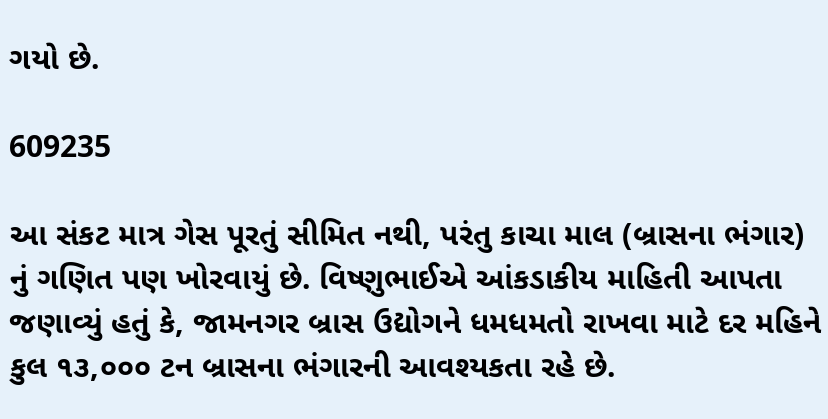ગયો છે.

609235

આ સંકટ માત્ર ગેસ પૂરતું સીમિત નથી, પરંતુ કાચા માલ (બ્રાસના ભંગાર) નું ગણિત પણ ખોરવાયું છે. વિષ્ણુભાઈએ આંકડાકીય માહિતી આપતા જણાવ્યું હતું કે, જામનગર બ્રાસ ઉદ્યોગને ધમધમતો રાખવા માટે દર મહિને કુલ ૧૩,૦૦૦ ટન બ્રાસના ભંગારની આવશ્યકતા રહે છે.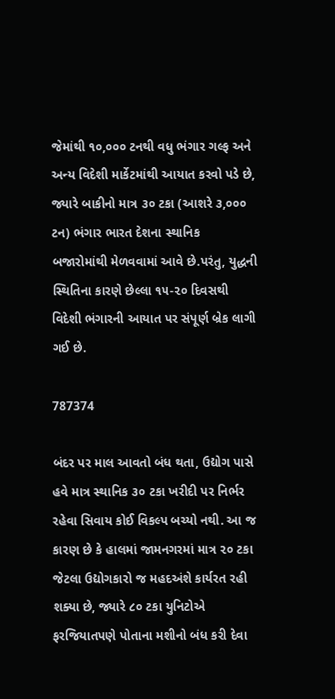જેમાંથી ૧૦,૦૦૦ ટનથી વધુ ભંગાર ગલ્ફ અને અન્ય વિદેશી માર્કેટમાંથી આયાત કરવો પડે છે, જ્યારે બાકીનો માત્ર ૩૦ ટકા (આશરે ૩,૦૦૦ ટન) ભંગાર ભારત દેશના સ્થાનિક બજારોમાંથી મેળવવામાં આવે છે.પરંતુ, યુદ્ધની સ્થિતિના કારણે છેલ્લા ૧૫-૨૦ દિવસથી વિદેશી ભંગારની આયાત પર સંપૂર્ણ બ્રેક લાગી ગઈ છે.

787374

બંદર પર માલ આવતો બંધ થતા, ઉદ્યોગ પાસે હવે માત્ર સ્થાનિક ૩૦ ટકા ખરીદી પર નિર્ભર રહેવા સિવાય કોઈ વિકલ્પ બચ્યો નથી. આ જ કારણ છે કે હાલમાં જામનગરમાં માત્ર ૨૦ ટકા જેટલા ઉદ્યોગકારો જ મહદઅંશે કાર્યરત રહી શક્યા છે, જ્યારે ૮૦ ટકા યુનિટોએ ફરજિયાતપણે પોતાના મશીનો બંધ કરી દેવા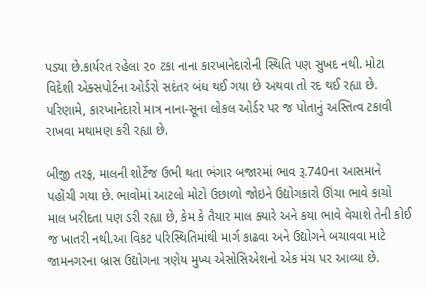પડ્યા છે.કાર્યરત રહેલા ૨૦ ટકા નાના કારખાનેદારોની સ્થિતિ પણ સુખદ નથી. મોટા વિદેશી એક્સપોર્ટના ઓર્ડરો સદંતર બંધ થઈ ગયા છે અથવા તો રદ થઈ રહ્યા છે. પરિણામે, કારખાનેદારો માત્ર નાના-સૂના લોકલ ઓર્ડર પર જ પોતાનું અસ્તિત્વ ટકાવી રાખવા મથામણ કરી રહ્યા છે.

બીજી તરફ, માલની શોર્ટેજ ઉભી થતા ભંગાર બજારમાં ભાવ રૂ.740ના આસમાને પહોંચી ગયા છે. ભાવોમાં આટલો મોટો ઉછાળો જોઇને ઉદ્યોગકારો ઊંચા ભાવે કાચો માલ ખરીદતા પણ ડરી રહ્યા છે, કેમ કે તૈયાર માલ ક્યારે અને કયા ભાવે વેચાશે તેની કોઈ જ ખાતરી નથી.આ વિકટ પરિસ્થિતિમાંથી માર્ગ કાઢવા અને ઉદ્યોગને બચાવવા માટે જામનગરના બ્રાસ ઉદ્યોગના ત્રણેય મુખ્ય એસોસિએશનો એક મંચ પર આવ્યા છે.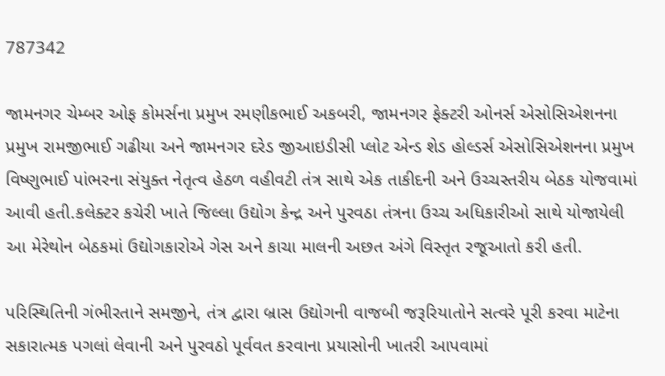787342

જામનગર ચેમ્બર ઓફ કોમર્સના પ્રમુખ રમણીકભાઈ અકબરી, જામનગર ફેક્ટરી ઓનર્સ એસોસિએશનના પ્રમુખ રામજીભાઈ ગઢીયા અને જામનગર દરેડ જીઆઇડીસી પ્લોટ એન્ડ શેડ હોલ્ડર્સ એસોસિએશનના પ્રમુખ વિષ્ણુભાઈ પાંભરના સંયુક્ત નેતૃત્વ હેઠળ વહીવટી તંત્ર સાથે એક તાકીદની અને ઉચ્ચસ્તરીય બેઠક યોજવામાં આવી હતી.કલેક્ટર કચેરી ખાતે જિલ્લા ઉદ્યોગ કેન્દ્ર અને પુરવઠા તંત્રના ઉચ્ચ અધિકારીઓ સાથે યોજાયેલી આ મેરેથોન બેઠકમાં ઉદ્યોગકારોએ ગેસ અને કાચા માલની અછત અંગે વિસ્તૃત રજૂઆતો કરી હતી.

પરિસ્થિતિની ગંભીરતાને સમજીને, તંત્ર દ્વારા બ્રાસ ઉદ્યોગની વાજબી જરૂરિયાતોને સત્વરે પૂરી કરવા માટેના સકારાત્મક પગલાં લેવાની અને પુરવઠો પૂર્વવત કરવાના પ્રયાસોની ખાતરી આપવામાં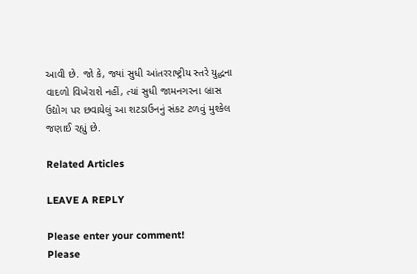આવી છે. જો કે, જ્યાં સુધી આંતરરાષ્ટ્રીય સ્તરે યુદ્ધના વાદળો વિખેરાશે નહીં, ત્યાં સુધી જામનગરના બ્રાસ ઉદ્યોગ પર છવાયેલું આ શટડાઉનનું સંકટ ટળવું મુશ્કેલ જણાઈ રહ્યું છે.

Related Articles

LEAVE A REPLY

Please enter your comment!
Please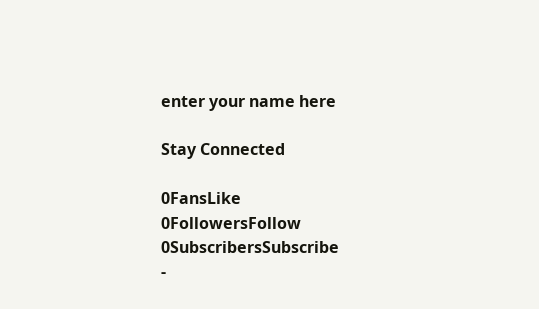enter your name here

Stay Connected

0FansLike
0FollowersFollow
0SubscribersSubscribe
-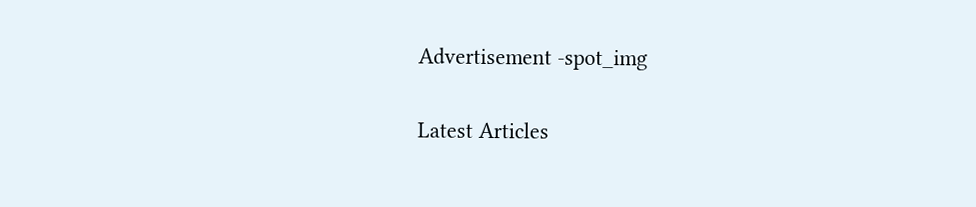Advertisement -spot_img

Latest Articles